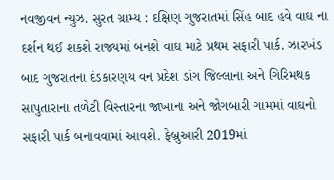નવજીવન ન્યુઝ. સુરત ગ્રામ્ય : દક્ષિણ ગુજરાતમાં સિંહ બાદ હવે વાઘ ના દર્શન થઈ શકશે રાજ્યમાં બનશે વાઘ માટે પ્રથમ સફારી પાર્ક. ઝારખંડ બાદ ગુજરાતના દંડકારણય વન પ્રદેશ ડાંગ જિલ્લાના અને ગિરિમથક સાપુતારાના તળેટી વિસ્તારના જાખાના અને જોગબારી ગામમાં વાઘનો સફારી પાર્ક બનાવવામાં આવશે. ફેબ્રુઆરી 2019માં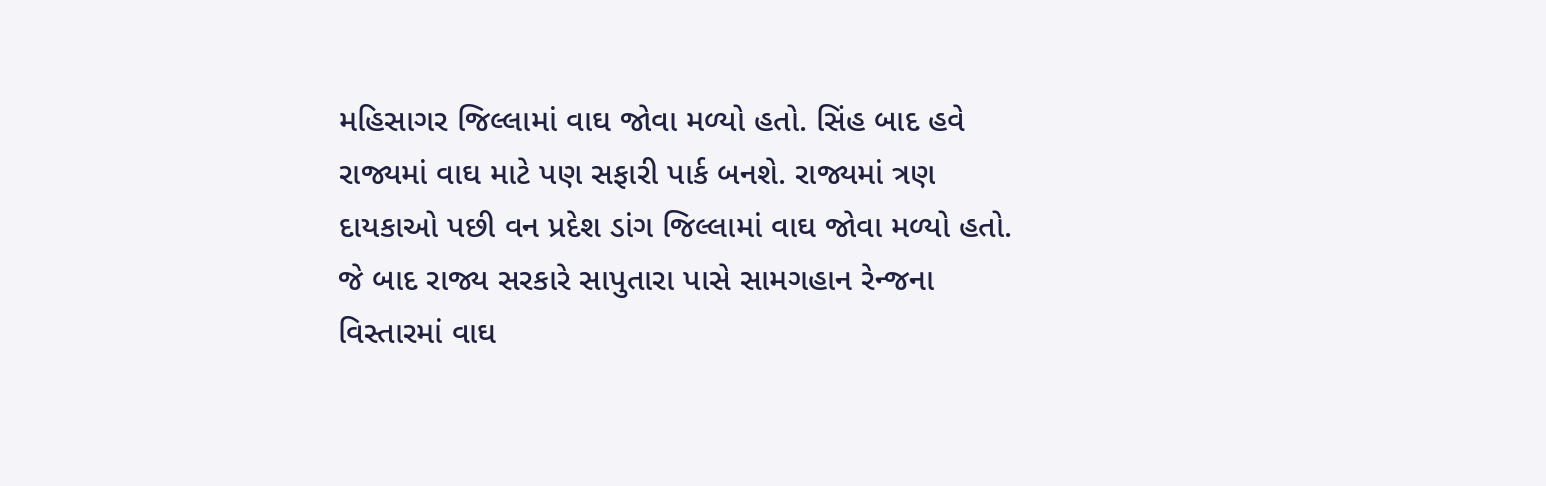મહિસાગર જિલ્લામાં વાઘ જોવા મળ્યો હતો. સિંહ બાદ હવે રાજ્યમાં વાઘ માટે પણ સફારી પાર્ક બનશે. રાજ્યમાં ત્રણ દાયકાઓ પછી વન પ્રદેશ ડાંગ જિલ્લામાં વાઘ જોવા મળ્યો હતો. જે બાદ રાજ્ય સરકારે સાપુતારા પાસે સામગહાન રેન્જના વિસ્તારમાં વાઘ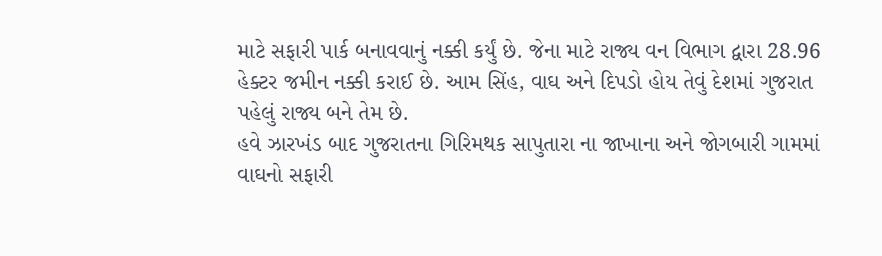માટે સફારી પાર્ક બનાવવાનું નક્કી કર્યું છે. જેના માટે રાજ્ય વન વિભાગ દ્વારા 28.96 હેક્ટર જમીન નક્કી કરાઈ છે. આમ સિંહ, વાઘ અને દિપડો હોય તેવું દેશમાં ગુજરાત પહેલું રાજ્ય બને તેમ છે.
હવે ઝારખંડ બાદ ગુજરાતના ગિરિમથક સાપુતારા ના જાખાના અને જોગબારી ગામમાં વાઘનો સફારી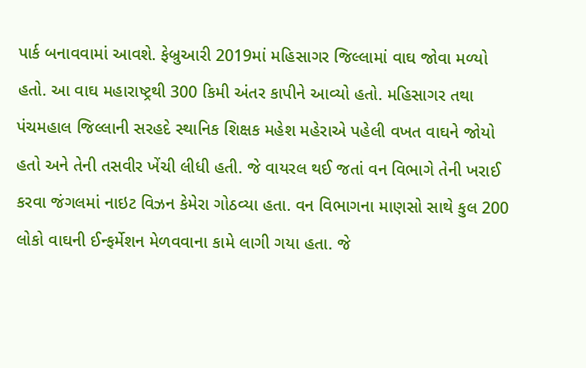પાર્ક બનાવવામાં આવશે. ફેબ્રુઆરી 2019માં મહિસાગર જિલ્લામાં વાઘ જોવા મળ્યો હતો. આ વાઘ મહારાષ્ટ્રથી 300 કિમી અંતર કાપીને આવ્યો હતો. મહિસાગર તથા પંચમહાલ જિલ્લાની સરહદે સ્થાનિક શિક્ષક મહેશ મહેરાએ પહેલી વખત વાઘને જોયો હતો અને તેની તસવીર ખેંચી લીધી હતી. જે વાયરલ થઈ જતાં વન વિભાગે તેની ખરાઈ કરવા જંગલમાં નાઇટ વિઝન કેમેરા ગોઠવ્યા હતા. વન વિભાગના માણસો સાથે કુલ 200 લોકો વાઘની ઈન્ફર્મેશન મેળવવાના કામે લાગી ગયા હતા. જે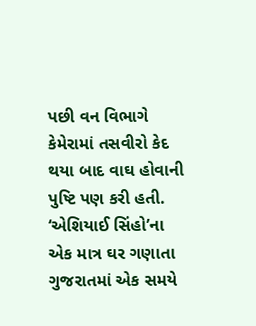પછી વન વિભાગે કેમેરામાં તસવીરો કેદ થયા બાદ વાઘ હોવાની પુષ્ટિ પણ કરી હતી. ‘એશિયાઈ સિંહો’ના એક માત્ર ઘર ગણાતા ગુજરાતમાં એક સમયે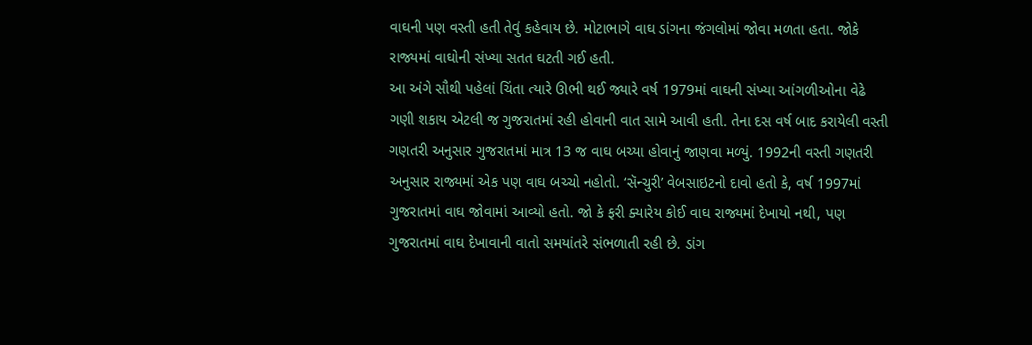વાઘની પણ વસ્તી હતી તેવું કહેવાય છે. મોટાભાગે વાઘ ડાંગના જંગલોમાં જોવા મળતા હતા. જોકે રાજ્યમાં વાઘોની સંખ્યા સતત ઘટતી ગઈ હતી.
આ અંગે સૌથી પહેલાં ચિંતા ત્યારે ઊભી થઈ જ્યારે વર્ષ 1979માં વાઘની સંખ્યા આંગળીઓના વેઢે ગણી શકાય એટલી જ ગુજરાતમાં રહી હોવાની વાત સામે આવી હતી. તેના દસ વર્ષ બાદ કરાયેલી વસ્તી ગણતરી અનુસાર ગુજરાતમાં માત્ર 13 જ વાઘ બચ્યા હોવાનું જાણવા મળ્યું. 1992ની વસ્તી ગણતરી અનુસાર રાજ્યમાં એક પણ વાઘ બચ્ચો નહોતો. ‘સૅન્ચુરી’ વેબસાઇટનો દાવો હતો કે, વર્ષ 1997માં ગુજરાતમાં વાઘ જોવામાં આવ્યો હતો. જો કે ફરી ક્યારેય કોઈ વાઘ રાજ્યમાં દેખાયો નથી, પણ ગુજરાતમાં વાઘ દેખાવાની વાતો સમયાંતરે સંભળાતી રહી છે. ડાંગ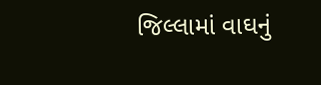જિલ્લામાં વાઘનું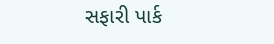સફારી પાર્ક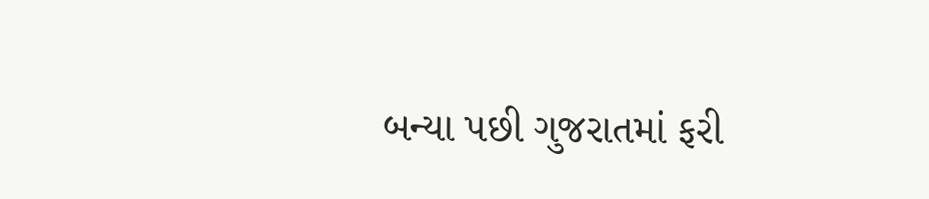બન્યા પછી ગુજરાતમાં ફરી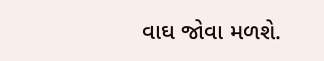વાઘ જોવા મળશે.